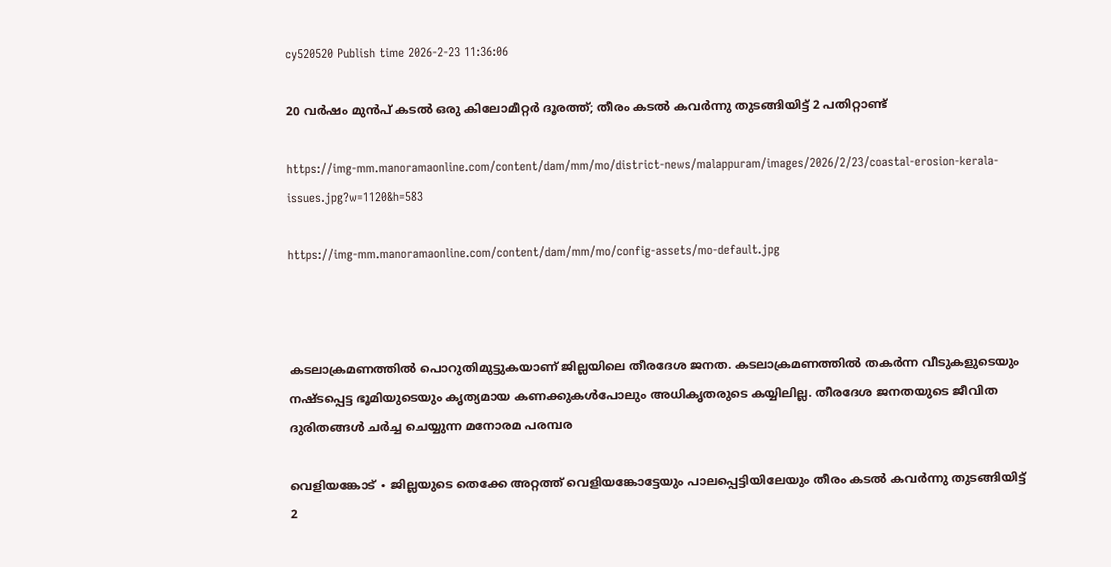cy520520 Publish time 2026-2-23 11:36:06

20 വർഷം മുൻപ് കടൽ ഒരു കിലോമീറ്റർ ദൂരത്ത്; തീരം കടൽ കവർന്നു തുടങ്ങിയിട്ട് 2 പതിറ്റാണ്ട്

https://img-mm.manoramaonline.com/content/dam/mm/mo/district-news/malappuram/images/2026/2/23/coastal-erosion-kerala-issues.jpg?w=1120&h=583

https://img-mm.manoramaonline.com/content/dam/mm/mo/config-assets/mo-default.jpg



കടലാക്രമണത്തിൽ പൊറുതിമുട്ടുകയാണ് ജില്ലയിലെ തീരദേശ ജനത. കടലാക്രമണത്തിൽ തകർന്ന വീടുകളുടെയും നഷ്ടപ്പെട്ട ഭൂമിയുടെയും കൃത്യമായ കണക്കുകൾപോലും അധികൃതരുടെ കയ്യിലില്ല. തീരദേശ ജനതയുടെ ജീവിത ദുരിതങ്ങൾ ചർച്ച ചെയ്യുന്ന മനോരമ പരമ്പര

വെളിയങ്കോട് ∙ ജില്ലയുടെ തെക്കേ അറ്റത്ത് വെളിയങ്കോട്ടേയും പാലപ്പെട്ടിയിലേയും തീരം കടൽ കവർന്നു തുടങ്ങിയിട്ട് 2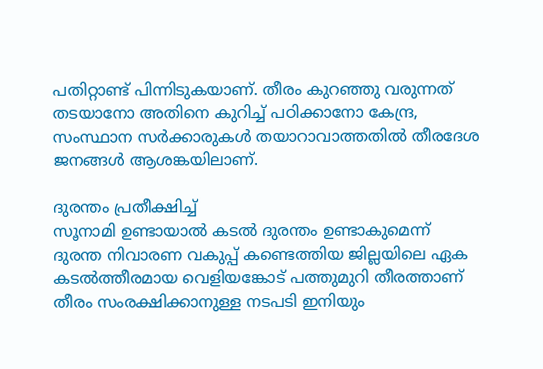പതിറ്റാണ്ട് പിന്നിടുകയാണ്. തീരം കുറഞ്ഞു വരുന്നത് തടയാനോ അതിനെ കുറിച്ച് പഠിക്കാനോ കേന്ദ്ര, സംസ്ഥാന സർക്കാരുകൾ തയാറാവാത്തതിൽ തീരദേശ ജനങ്ങൾ ആശങ്കയിലാണ്.

ദുരന്തം പ്രതീക്ഷിച്ച്
സൂനാമി ഉണ്ടായാൽ കടൽ ദുരന്തം ഉണ്ടാകുമെന്ന് ദുരന്ത നിവാരണ വകുപ്പ് കണ്ടെത്തിയ ജില്ലയിലെ ഏക കടൽത്തീരമായ വെളിയങ്കോട് പത്തുമുറി തീരത്താണ് തീരം സംരക്ഷിക്കാനുള്ള നടപടി ഇനിയും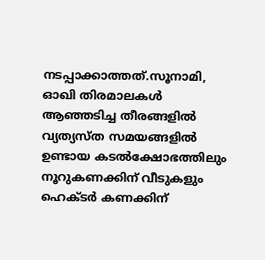നടപ്പാക്കാത്തത്.സൂനാമി, ഓഖി തിരമാലകൾ ആഞ്ഞടിച്ച തീരങ്ങളിൽ വ്യത്യസ്ത സമയങ്ങളിൽ ഉണ്ടായ കടൽക്ഷോഭത്തിലും നൂറുകണക്കിന് വീടുകളും ഹെക്ടർ കണക്കിന്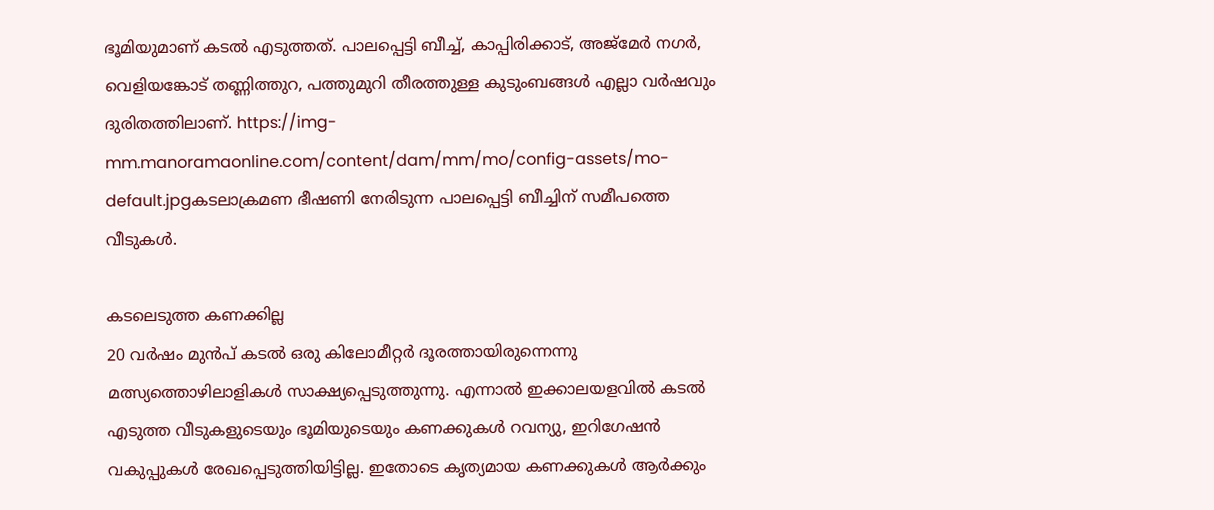ഭൂമിയുമാണ് കടൽ എടുത്തത്. പാലപ്പെട്ടി ബീച്ച്, കാപ്പിരിക്കാട്, അജ്മേർ നഗർ, വെളിയങ്കോട് തണ്ണിത്തുറ, പത്തുമുറി തീരത്തുള്ള കുടുംബങ്ങൾ എല്ലാ വർഷവും ദുരിതത്തിലാണ്. https://img-mm.manoramaonline.com/content/dam/mm/mo/config-assets/mo-default.jpgക‌ടലാക്രമണ ഭീഷണി നേരിടുന്ന പാലപ്പെട്ടി ബീച്ചിന് സമീപത്തെ വീടുകൾ.

കടലെടുത്ത കണക്കില്ല
20 വർഷം മുൻപ് കടൽ ഒരു കിലോമീറ്റർ ദൂരത്തായിരുന്നെന്നു മത്സ്യത്തൊഴിലാളികൾ സാക്ഷ്യപ്പെടുത്തുന്നു. എന്നാൽ ഇക്കാലയളവിൽ കടൽ എടുത്ത വീടുകളുടെയും ഭൂമിയുടെയും കണക്കുകൾ റവന്യു, ഇറിഗേഷൻ വകുപ്പുകൾ രേഖപ്പെടുത്തിയിട്ടില്ല. ഇതോടെ കൃത്യമായ കണക്കുകൾ ആർക്കും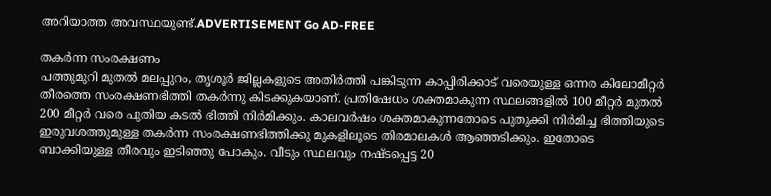അറിയാത്ത അവസ്ഥയുണ്ട്.ADVERTISEMENT Go AD-FREE

തകർന്ന സംരക്ഷണം
പത്തുമുറി മുതൽ മലപ്പുറം, തൃശൂർ ജില്ലകളുടെ അതിർത്തി പങ്കിടുന്ന കാപ്പിരിക്കാട് വരെയുള്ള ഒന്നര കിലോമീറ്റർ തീരത്തെ സംരക്ഷണഭിത്തി തകർന്നു കിടക്കുകയാണ്. പ്രതിഷേധം ശക്തമാകുന്ന സ്ഥലങ്ങളിൽ 100 മീറ്റർ മുതൽ 200 മീറ്റർ വരെ പുതിയ കടൽ ഭിത്തി നിർമിക്കും. കാലവർഷം ശക്തമാകുന്നതോടെ പുതുക്കി നിർമിച്ച ഭിത്തിയുടെ ഇരുവശത്തുമുള്ള തകർന്ന സംരക്ഷണഭിത്തിക്കു മുകളിലൂടെ തിരമാലകൾ ആഞ്ഞടിക്കും. ഇതോടെ ബാക്കിയുള്ള തീരവും ഇടിഞ്ഞു പോകും. വീടും സ്ഥലവും നഷ്ടപ്പെട്ട 20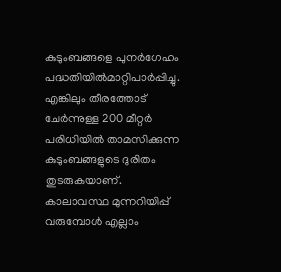കുടുംബങ്ങളെ പുനർഗേഹം പദ്ധതിയിൽമാറ്റിപാർപ്പിച്ചു. എങ്കിലും തീരത്തോട് ചേർന്നുള്ള 200 മീറ്റർ പരിധിയിൽ താമസിക്കുന്ന കുടുംബങ്ങളുടെ ദുരിതം തുടരുകയാണ്. കാലാവസ്ഥ മുന്നറിയിപ്പ് വരുമ്പോൾ എല്ലാം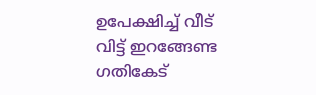ഉപേക്ഷിച്ച് വീട് വിട്ട് ഇറങ്ങേണ്ട ഗതികേട്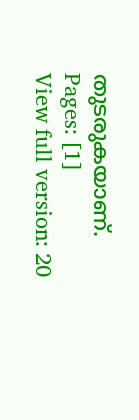തുടരുകയാണ്.
Pages: [1]
View full version: 20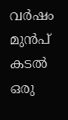വർഷം മുൻപ് കടൽ ഒരു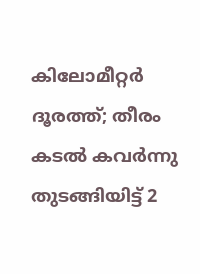കിലോമീറ്റർ ദൂരത്ത്; തീരം കടൽ കവർന്നു തുടങ്ങിയിട്ട് 2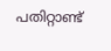പതിറ്റാണ്ട്